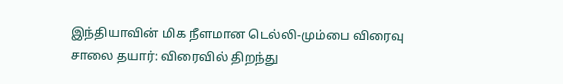இந்தியாவின் மிக நீளமான டெல்லி-மும்பை விரைவு சாலை தயார்: விரைவில் திறந்து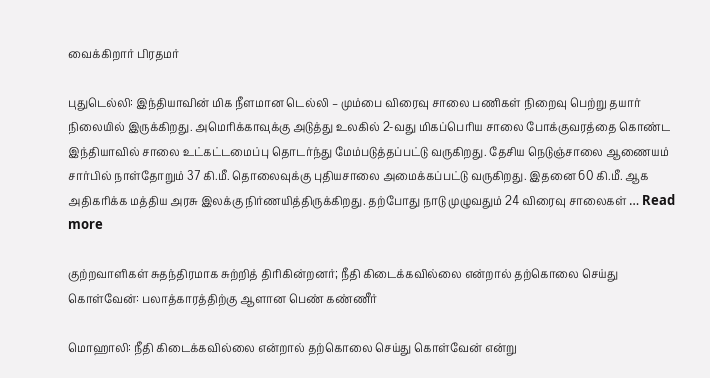வைக்கிறார் பிரதமர்

புதுடெல்லி: இந்தியாவின் மிக நீளமான டெல்லி – மும்பை விரைவு சாலை பணிகள் நிறைவு பெற்று தயார் நிலையில் இருக்கிறது. அமெரிக்காவுக்கு அடுத்து உலகில் 2-வது மிகப்பெரிய சாலை போக்குவரத்தை கொண்ட இந்தியாவில் சாலை உட்கட்டமைப்பு தொடர்ந்து மேம்படுத்தப்பட்டு வருகிறது. தேசிய நெடுஞ்சாலை ஆணையம் சார்பில் நாள்தோறும் 37 கி.மீ. தொலைவுக்கு புதியசாலை அமைக்கப்பட்டு வருகிறது. இதனை 60 கி.மீ. ஆக அதிகரிக்க மத்திய அரசு இலக்கு நிர்ணயித்திருக்கிறது. தற்போது நாடு முழுவதும் 24 விரைவு சாலைகள் … Read more

குற்றவாளிகள் சுதந்திரமாக சுற்றித் திரிகின்றனர்; நீதி கிடைக்கவில்லை என்றால் தற்கொலை செய்து கொள்வேன்: பலாத்காரத்திற்கு ஆளான பெண் கண்ணீர்

மொஹாலி: நீதி கிடைக்கவில்லை என்றால் தற்கொலை செய்து கொள்வேன் என்று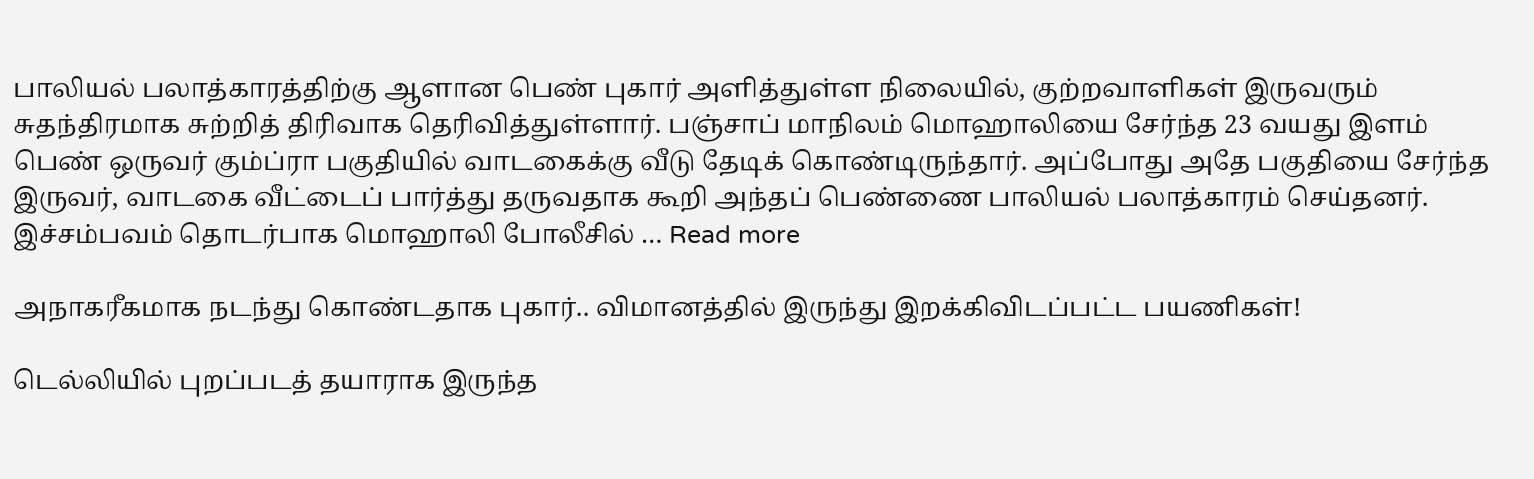பாலியல் பலாத்காரத்திற்கு ஆளான பெண் புகார் அளித்துள்ள நிலையில், குற்றவாளிகள் இருவரும் சுதந்திரமாக சுற்றித் திரிவாக தெரிவித்துள்ளார். பஞ்சாப் மாநிலம் மொஹாலியை சேர்ந்த 23 வயது இளம் பெண் ஒருவர் கும்ப்ரா பகுதியில் வாடகைக்கு வீடு தேடிக் கொண்டிருந்தார். அப்போது அதே பகுதியை சேர்ந்த இருவர், வாடகை வீட்டைப் பார்த்து தருவதாக கூறி அந்தப் பெண்ணை பாலியல் பலாத்காரம் செய்தனர். இச்சம்பவம் தொடர்பாக மொஹாலி போலீசில் … Read more

அநாகரீகமாக நடந்து கொண்டதாக புகார்.. விமானத்தில் இருந்து இறக்கிவிடப்பட்ட பயணிகள்!

டெல்லியில் புறப்படத் தயாராக இருந்த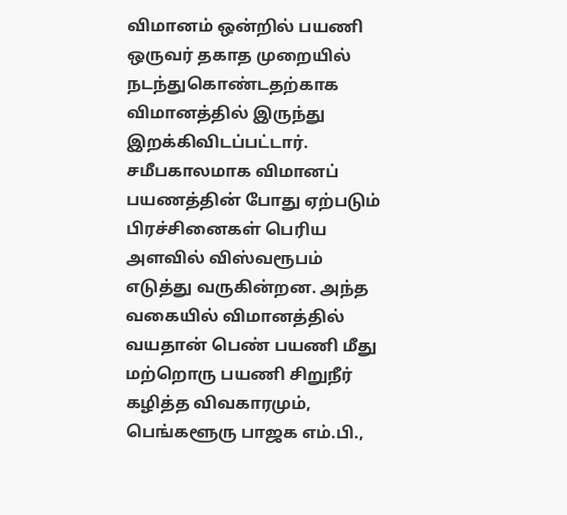விமானம் ஒன்றில் பயணி ஒருவர் தகாத முறையில் நடந்துகொண்டதற்காக விமானத்தில் இருந்து இறக்கிவிடப்பட்டார். சமீபகாலமாக விமானப் பயணத்தின் போது ஏற்படும் பிரச்சினைகள் பெரிய அளவில் விஸ்வரூபம் எடுத்து வருகின்றன. அந்த வகையில் விமானத்தில் வயதான் பெண் பயணி மீது மற்றொரு பயணி சிறுநீர் கழித்த விவகாரமும், பெங்களூரு பாஜக எம்.பி.,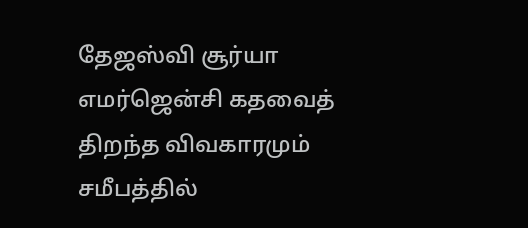தேஜஸ்வி சூர்யா எமர்ஜென்சி கதவைத் திறந்த விவகாரமும் சமீபத்தில்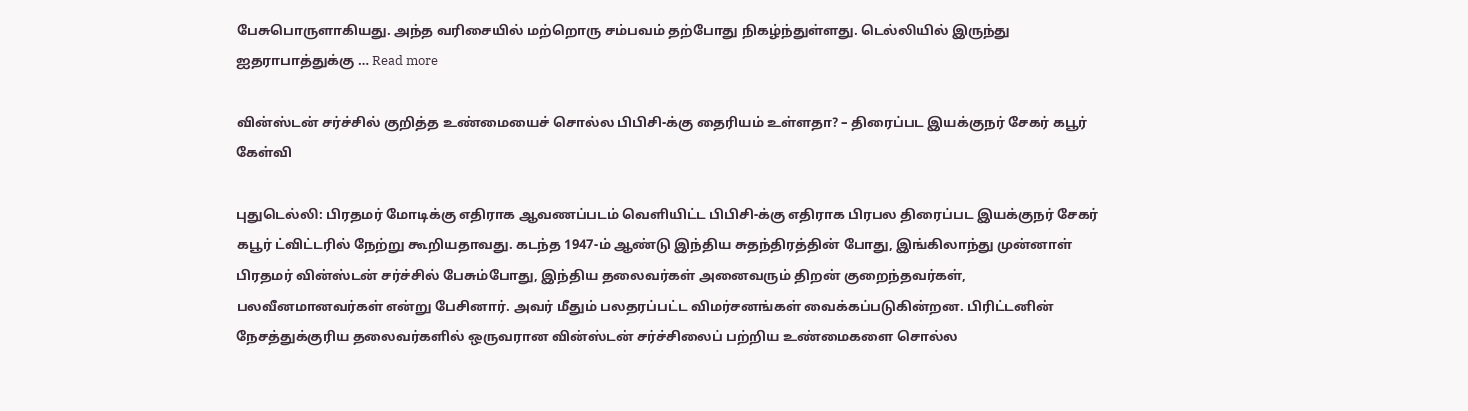பேசுபொருளாகியது. அந்த வரிசையில் மற்றொரு சம்பவம் தற்போது நிகழ்ந்துள்ளது. டெல்லியில் இருந்து ஐதராபாத்துக்கு … Read more

வின்ஸ்டன் சர்ச்சில் குறித்த உண்மையைச் சொல்ல பிபிசி-க்கு தைரியம் உள்ளதா? – திரைப்பட இயக்குநர் சேகர் கபூர் கேள்வி

புதுடெல்லி: பிரதமர் மோடிக்கு எதிராக ஆவணப்படம் வெளியிட்ட பிபிசி-க்கு எதிராக பிரபல திரைப்பட இயக்குநர் சேகர் கபூர் ட்விட்டரில் நேற்று கூறியதாவது. கடந்த 1947-ம் ஆண்டு இந்திய சுதந்திரத்தின் போது, இங்கிலாந்து முன்னாள் பிரதமர் வின்ஸ்டன் சர்ச்சில் பேசும்போது, இந்திய தலைவர்கள் அனைவரும் திறன் குறைந்தவர்கள், பலவீனமானவர்கள் என்று பேசினார். அவர் மீதும் பலதரப்பட்ட விமர்சனங்கள் வைக்கப்படுகின்றன. பிரிட்டனின் நேசத்துக்குரிய தலைவர்களில் ஒருவரான வின்ஸ்டன் சர்ச்சிலைப் பற்றிய உண்மைகளை சொல்ல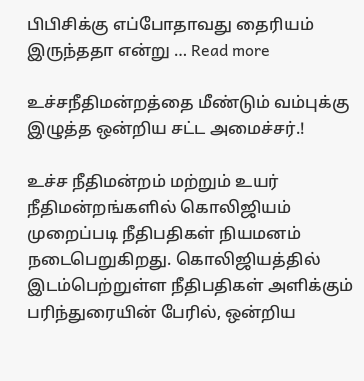பிபிசிக்கு எப்போதாவது தைரியம் இருந்ததா என்று … Read more

உச்சநீதிமன்றத்தை மீண்டும் வம்புக்கு இழுத்த ஒன்றிய சட்ட அமைச்சர்.!

உச்ச நீதிமன்றம் மற்றும் உயர் நீதிமன்றங்களில் கொலிஜியம் முறைப்படி நீதிபதிகள் நியமனம் நடைபெறுகிறது. கொலிஜியத்தில் இடம்பெற்றுள்ள நீதிபதிகள் அளிக்கும் பரிந்துரையின் பேரில், ஒன்றிய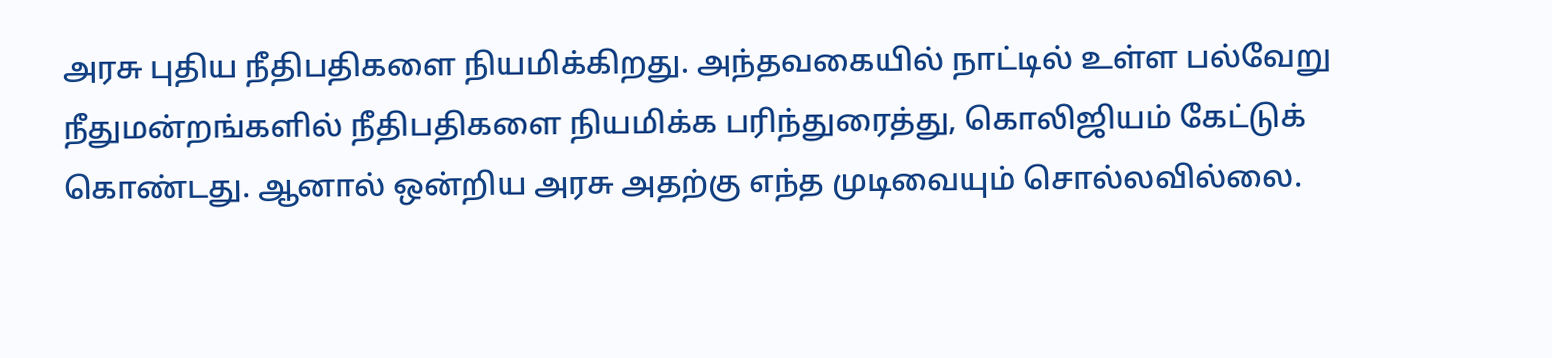அரசு புதிய நீதிபதிகளை நியமிக்கிறது. அந்தவகையில் நாட்டில் உள்ள பல்வேறு நீதுமன்றங்களில் நீதிபதிகளை நியமிக்க பரிந்துரைத்து, கொலிஜியம் கேட்டுக் கொண்டது. ஆனால் ஒன்றிய அரசு அதற்கு எந்த முடிவையும் சொல்லவில்லை.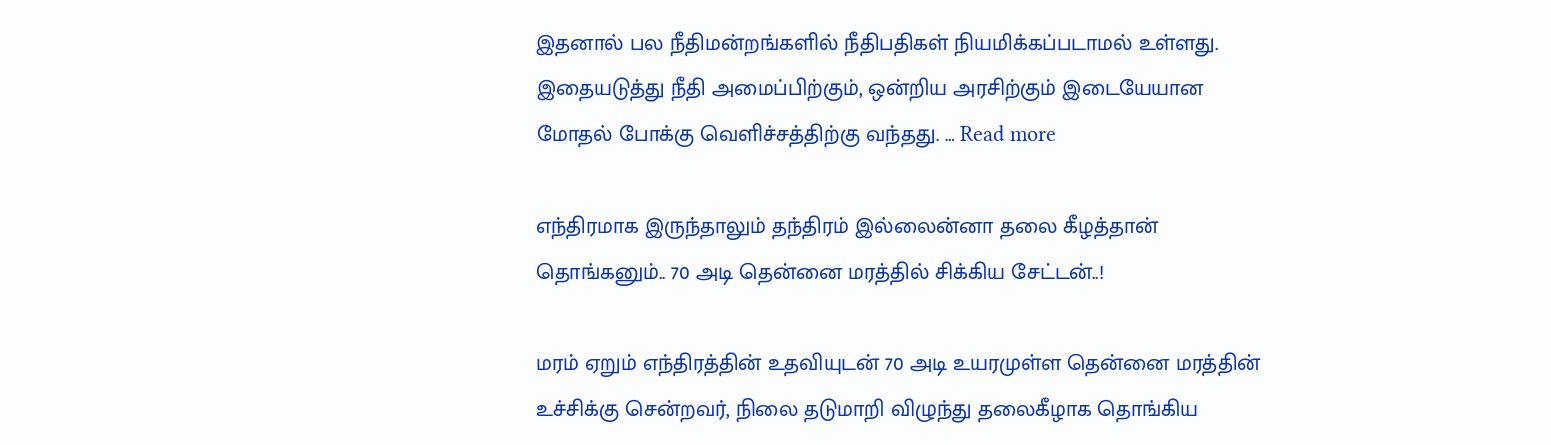இதனால் பல நீதிமன்றங்களில் நீதிபதிகள் நியமிக்கப்படாமல் உள்ளது. இதையடுத்து நீதி அமைப்பிற்கும், ஒன்றிய அரசிற்கும் இடையேயான மோதல் போக்கு வெளிச்சத்திற்கு வந்தது. … Read more

எந்திரமாக இருந்தாலும் தந்திரம் இல்லைன்னா தலை கீழத்தான் தொங்கனும்.. 70 அடி தென்னை மரத்தில் சிக்கிய சேட்டன்..!

மரம் ஏறும் எந்திரத்தின் உதவியுடன் 70 அடி உயரமுள்ள தென்னை மரத்தின் உச்சிக்கு சென்றவர், நிலை தடுமாறி விழுந்து தலைகீழாக தொங்கிய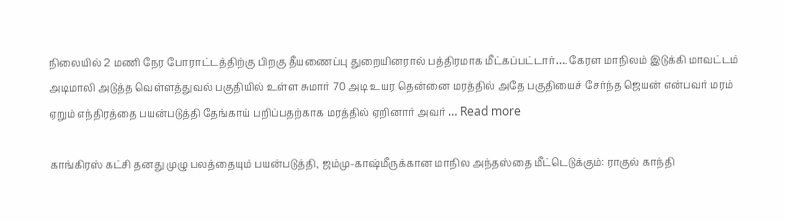நிலையில் 2 மணி நேர போராட்டத்திற்கு பிறகு தீயணைப்பு துறையினரால் பத்திரமாக மீட்கப்பட்டார்…. கேரள மாநிலம் இடுக்கி மாவட்டம் அடிமாலி அடுத்த வெள்ளத்துவல் பகுதியில் உள்ள சுமார் 70 அடி உயர தென்னை மரத்தில் அதே பகுதியைச் சேர்ந்த ஜெயன் என்பவர் மரம் ஏறும் எந்திரத்தை பயன்படுத்தி தேங்காய் பறிப்பதற்காக மரத்தில் ஏறினார் அவர் … Read more

காங்கிரஸ் கட்சி தனது முழு பலத்தையும் பயன்படுத்தி, ஜம்மு-காஷ்மீருக்கான மாநில அந்தஸ்தை மீட்டெடுக்கும்: ராகுல் காந்தி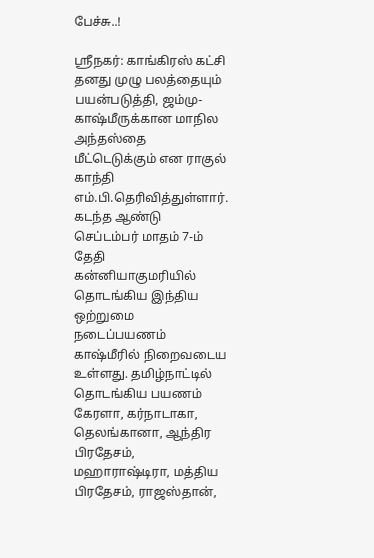பேச்சு..!

ஸ்ரீநகர்: காங்கிரஸ் கட்சி தனது முழு பலத்தையும் பயன்படுத்தி, ஜம்மு-காஷ்மீருக்கான மாநில அந்தஸ்தை மீட்டெடுக்கும் என ராகுல் காந்தி எம்.பி.தெரிவித்துள்ளார். கடந்த ஆண்டு செப்டம்பர் மாதம் 7-ம் தேதி கன்னியாகுமரியில் தொடங்கிய இந்திய ஒற்றுமை நடைப்பயணம் காஷ்மீரில் நிறைவடைய உள்ளது. தமிழ்நாட்டில் தொடங்கிய பயணம் கேரளா, கர்நாடாகா, தெலங்கானா, ஆந்திர பிரதேசம், மஹாராஷ்டிரா, மத்திய பிரதேசம், ராஜஸ்தான்,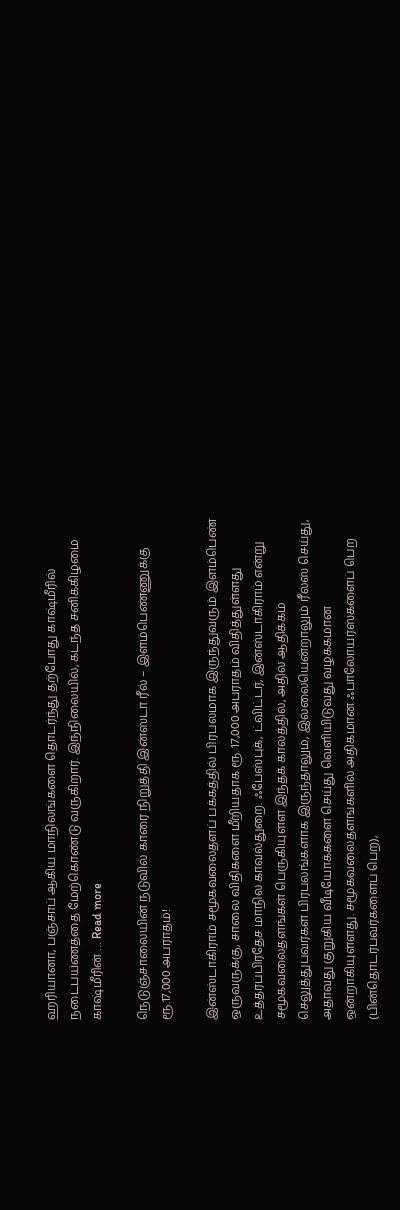ஹரியானா, பஞ்சாப் ஆகிய மாநிலங்களை தொடர்ந்து தற்போது காஷ்மீரில் நடைபயணத்தை மேற்கொண்டு வருகிறார். இந்நிலையில், கடந்த சனிக்கிழமை காஷ்மீரின் … Read more

நெடுஞ்சாலையின் நடுவில் காரை நிறுத்தி இன்ஸ்டா ரீல் – இளம்பெண்ணுக்கு ரூ.17,000 அபராதம்!

இன்ஸ்டாகிராம் சமூகவலைதளப் பக்கத்தில் பிரபலமாக இருந்துவரும் இளம்பெண் ஒருவருக்கு, சாலை விதிகளை மீறியதாக ரூ. 17,000 அபராதம் விதித்துள்ளது உத்தரப்பிரதேச மாநில காவல்துறை. ஃபேஸ்புக், ட்விட்டர், இன்ஸ்டாகிராம் என்று சமூகவலைதளங்கள் பெருகியுள்ள இந்தக் காலத்தில், அதில் ஆதிக்கம் செலுத்துபவர்கள் பிரபலங்களாக இருந்தாலும், இல்லையென்றாலும் ரீல்ஸ் செய்து, அதாவது குறுகிய வீடியோக்களை செய்து வெளியிடுவது வழக்கமான ஒன்றாகியுள்ளது. சமூகவலைதளங்களில் அதிகமான ஃபாலோயர்ஸ்களைப் பெற (பின்தொடர்பவர்களைப் பெற),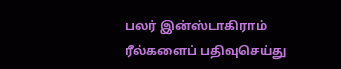பலர் இன்ஸ்டாகிராம் ரீல்களைப் பதிவுசெய்து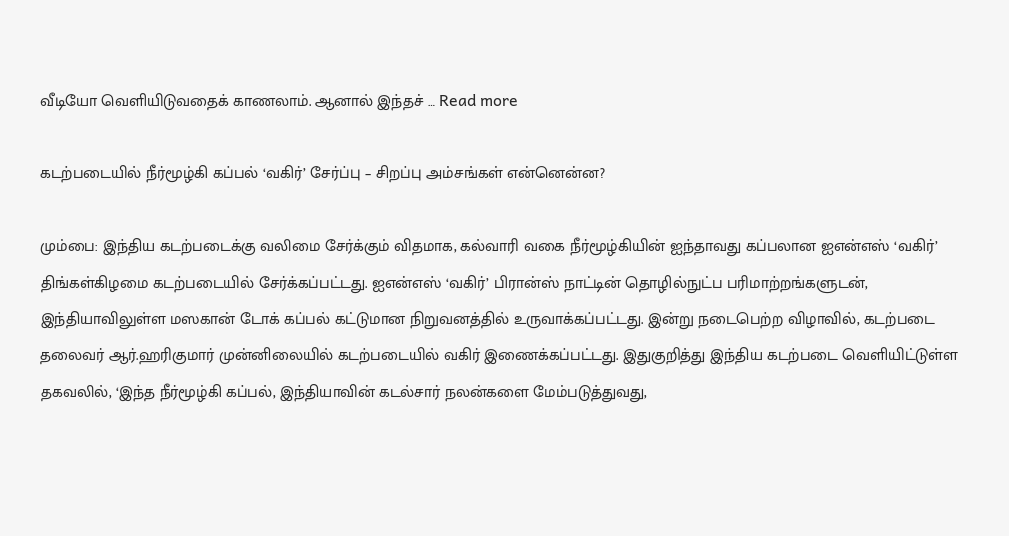வீடியோ வெளியிடுவதைக் காணலாம். ஆனால் இந்தச் … Read more

கடற்படையில் நீர்மூழ்கி கப்பல் ‘வகிர்’ சேர்ப்பு – சிறப்பு அம்சங்கள் என்னென்ன?

மும்பை: இந்திய கடற்படைக்கு வலிமை சேர்க்கும் விதமாக, கல்வாரி வகை நீர்மூழ்கியின் ஐந்தாவது கப்பலான ஐஎன்எஸ் ‘வகிர்’ திங்கள்கிழமை கடற்படையில் சேர்க்கப்பட்டது. ஐஎன்எஸ் ‘வகிர்’ பிரான்ஸ் நாட்டின் தொழில்நுட்ப பரிமாற்றங்களுடன், இந்தியாவிலுள்ள மஸகான் டோக் கப்பல் கட்டுமான நிறுவனத்தில் உருவாக்கப்பட்டது. இன்று நடைபெற்ற விழாவில், கடற்படை தலைவர் ஆர்.ஹரிகுமார் முன்னிலையில் கடற்படையில் வகிர் இணைக்கப்பட்டது. இதுகுறித்து இந்திய கடற்படை வெளியிட்டுள்ள தகவலில், ‘இந்த நீர்மூழ்கி கப்பல், இந்தியாவின் கடல்சார் நலன்களை மேம்படுத்துவது,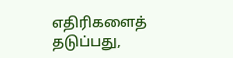எதிரிகளைத் தடுப்பது,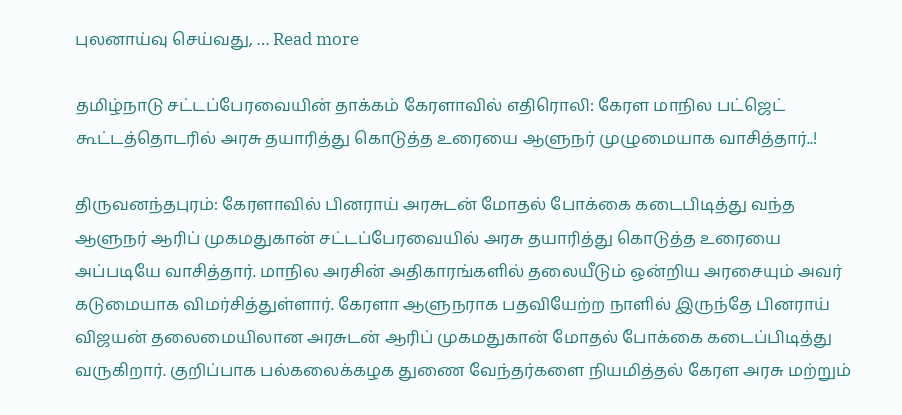புலனாய்வு செய்வது, … Read more

தமிழ்நாடு சட்டப்பேரவையின் தாக்கம் கேரளாவில் எதிரொலி: கேரள மாநில பட்ஜெட் கூட்டத்தொடரில் அரசு தயாரித்து கொடுத்த உரையை ஆளுநர் முழுமையாக வாசித்தார்..!

திருவனந்தபுரம்: கேரளாவில் பினராய் அரசுடன் மோதல் போக்கை கடைபிடித்து வந்த ஆளுநர் ஆரிப் முகமதுகான் சட்டப்பேரவையில் அரசு தயாரித்து கொடுத்த உரையை அப்படியே வாசித்தார். மாநில அரசின் அதிகாரங்களில் தலையீடும் ஒன்றிய அரசையும் அவர் கடுமையாக விமர்சித்துள்ளார். கேரளா ஆளுநராக பதவியேற்ற நாளில் இருந்தே பினராய் விஜயன் தலைமையிலான அரசுடன் ஆரிப் முகமதுகான் மோதல் போக்கை கடைப்பிடித்து வருகிறார். குறிப்பாக பல்கலைக்கழக துணை வேந்தர்களை நியமித்தல் கேரள அரசு மற்றும்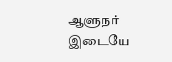ஆளுநர் இடையே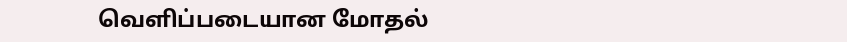வெளிப்படையான மோதல்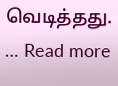வெடித்தது. … Read more